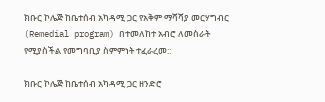ክቡር ኮሌጅ ከቤተሰብ አካዳሚ ጋር የአቅም ማሻሻያ መርሃግብር (Remedial program) በተመለከተ አብሮ ለመስራት የሚያስችል የመግባቢያ ስምምነት ተፈራረመ::

ክቡር ኮሌጅ ከቤተሰብ አካዳሚ ጋር ዘንድሮ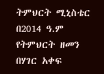ትምህርት ሚኒስቴር በ2014 ዓ.ም የትምህርት ዘመን በሃገር አቀፍ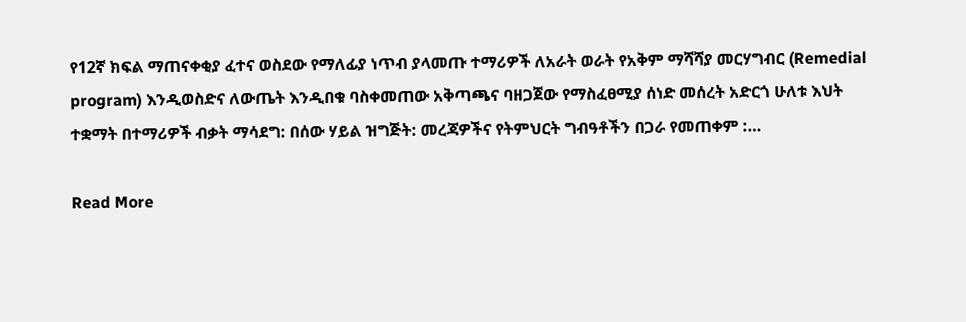የ12ኛ ክፍል ማጠናቀቂያ ፈተና ወስደው የማለፊያ ነጥብ ያላመጡ ተማሪዎች ለአራት ወራት የአቅም ማሻሻያ መርሃግብር (Remedial program) እንዲወስድና ለውጤት እንዲበቁ ባስቀመጠው አቅጣጫና ባዘጋጀው የማስፈፀሚያ ሰነድ መሰረት አድርጎ ሁለቱ እህት ተቋማት በተማሪዎች ብቃት ማሳደግ: በሰው ሃይል ዝግጅት: መረጃዎችና የትምህርት ግብዓቶችን በጋራ የመጠቀም :…

Read More